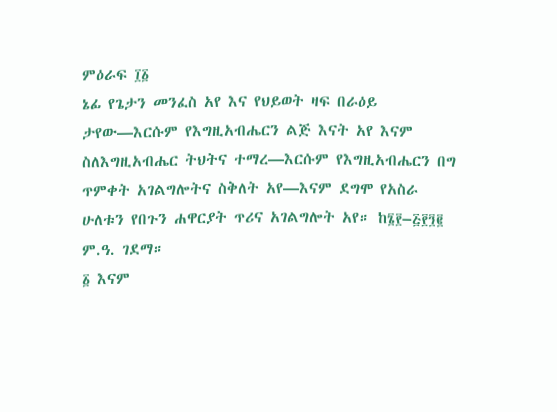ምዕራፍ ፲፩
ኔፊ የጌታን መንፈስ አየ እና የህይወት ዛፍ በራዕይ ታየው—እርሱም የእግዚአብሔርን ልጅ እናት አየ እናም ስለእግዚአብሔር ትህትና ተማረ—እርሱም የእግዚአብሔርን በግ ጥምቀት አገልግሎትና ስቅለት አየ—እናም ደግሞ የአስራ ሁለቱን የበጉን ሐዋርያት ጥሪና አገልግሎት አየ። ከ፮፻–፭፻፺፪ ም.ዓ. ገደማ።
፩ እናም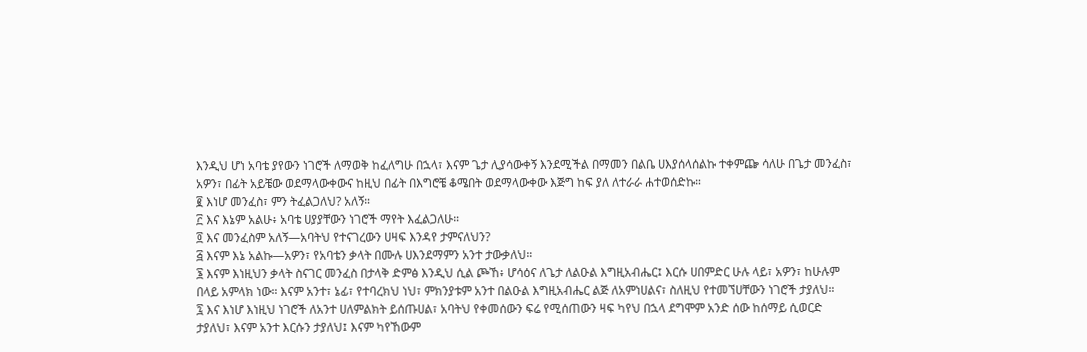እንዲህ ሆነ አባቴ ያየውን ነገሮች ለማወቅ ከፈለግሁ በኋላ፣ እናም ጌታ ሊያሳውቀኝ እንደሚችል በማመን በልቤ ሀእያሰላሰልኩ ተቀምጬ ሳለሁ በጌታ መንፈስ፣ አዎን፣ በፊት አይቼው ወደማላውቀውና ከዚህ በፊት በእግሮቼ ቆሜበት ወደማላውቀው እጅግ ከፍ ያለ ለተራራ ሐተወሰድኩ።
፪ እነሆ መንፈስ፣ ምን ትፈልጋለህ? አለኝ።
፫ እና እኔም አልሁ፥ አባቴ ሀያያቸውን ነገሮች ማየት እፈልጋለሁ።
፬ እና መንፈስም አለኝ—አባትህ የተናገረውን ሀዛፍ እንዳየ ታምናለህን?
፭ እናም እኔ አልኩ—አዎን፣ የአባቴን ቃላት በሙሉ ሀእንደማምን አንተ ታውቃለህ።
፮ እናም እነዚህን ቃላት ስናገር መንፈስ በታላቅ ድምፅ እንዲህ ሲል ጮኸ፥ ሆሳዕና ለጌታ ለልዑል እግዚአብሔር፤ እርሱ ሀበምድር ሁሉ ላይ፣ አዎን፣ ከሁሉም በላይ አምላክ ነው። እናም አንተ፣ ኔፊ፣ የተባረክህ ነህ፣ ምክንያቱም አንተ በልዑል እግዚአብሔር ልጅ ለአምነሀልና፣ ስለዚህ የተመኘሀቸውን ነገሮች ታያለህ።
፯ እና እነሆ እነዚህ ነገሮች ለአንተ ሀለምልክት ይሰጡሀል፣ አባትህ የቀመሰውን ፍሬ የሚሰጠውን ዛፍ ካየህ በኋላ ደግሞም አንድ ሰው ከሰማይ ሲወርድ ታያለህ፣ እናም አንተ እርሱን ታያለህ፤ እናም ካየኸውም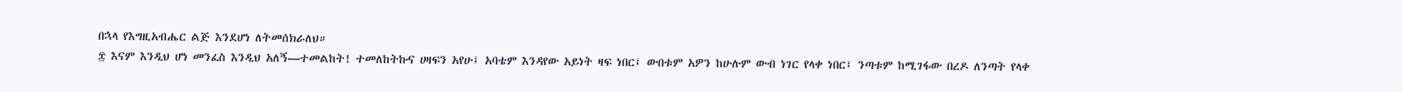በኋላ የእግዚአብሔር ልጅ እንደሆነ ለትመሰክራለህ።
፰ እናም እንዲህ ሆነ መንፈስ እንዲህ አለኝ—ተመልከት! ተመለከትኩና ሀዛፍን አየሁ፤ አባቴም እንዳየው አይነት ዛፍ ነበር፤ ውበቱም አዎን ከሁሉም ውብ ነገር የላቀ ነበር፤ ንጣቱም ከሚገፋው በረዶ ለንጣት የላቀ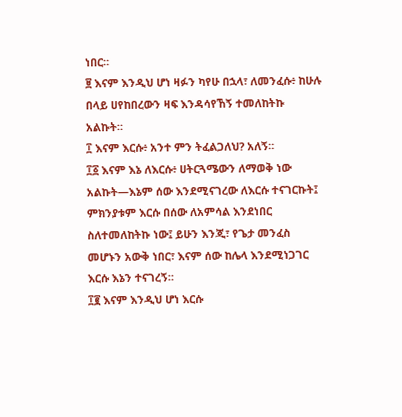ነበር።
፱ እናም እንዲህ ሆነ ዛፉን ካየሁ በኋላ፣ ለመንፈሱ፥ ከሁሉ በላይ ሀየከበረውን ዛፍ እንዳሳየኸኝ ተመለከትኩ አልኩት።
፲ እናም እርሱ፥ አንተ ምን ትፈልጋለህ? አለኝ።
፲፩ እናም እኔ ለእርሱ፥ ሀትርጓሜውን ለማወቅ ነው አልኩት—እኔም ሰው እንደሚናገረው ለእርሱ ተናገርኩት፤ ምክንያቱም እርሱ በሰው ለአምሳል እንደነበር ስለተመለከትኩ ነው፤ ይሁን እንጂ፣ የጌታ መንፈስ መሆኑን አውቅ ነበር፣ እናም ሰው ከሌላ እንደሚነጋገር እርሱ እኔን ተናገረኝ።
፲፪ እናም እንዲህ ሆነ እርሱ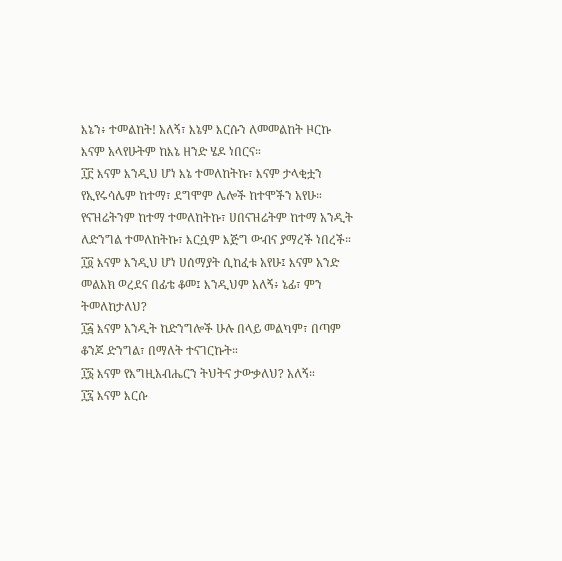እኔን፥ ተመልከት! አለኝ፣ እኔም እርሱን ለመመልከት ዞርኩ እናም አላየሁትም ከእኔ ዘንድ ሄዶ ነበርና።
፲፫ እናም እንዲህ ሆነ እኔ ተመለከትኩ፣ እናም ታላቂቷን የኢየሩሳሌም ከተማ፣ ደግሞም ሌሎች ከተሞችን አየሁ። የናዝሬትንም ከተማ ተመለከትኩ፣ ሀበናዝሬትም ከተማ አንዲት ለድንግል ተመለከትኩ፣ እርሷም እጅግ ውብና ያማረች ነበረች።
፲፬ እናም እንዲህ ሆነ ሀሰማያት ሲከፈቱ አየሁ፤ እናም አንድ መልአክ ወረደና በፊቴ ቆመ፤ እንዲህም አለኝ፥ ኔፊ፣ ምን ትመለከታለህ?
፲፭ እናም አንዲት ከድንግሎች ሁሉ በላይ መልካም፣ በጣም ቆንጆ ድንግል፣ በማለት ተናገርኩት።
፲፮ እናም የእግዚአብሔርን ትህትና ታውቃለህ? አለኝ።
፲፯ እናም እርሱ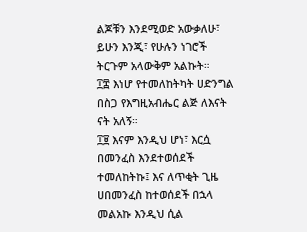ልጆቹን እንደሚወድ አውቃለሁ፣ ይሁን እንጂ፣ የሁሉን ነገሮች ትርጉም አላውቅም አልኩት።
፲፰ እነሆ የተመለከትካት ሀድንግል በስጋ የእግዚአብሔር ልጅ ለእናት ናት አለኝ።
፲፱ እናም እንዲህ ሆነ፣ እርሷ በመንፈስ እንደተወሰደች ተመለከትኩ፤ እና ለጥቂት ጊዜ ሀበመንፈስ ከተወሰደች በኋላ መልአኩ እንዲህ ሲል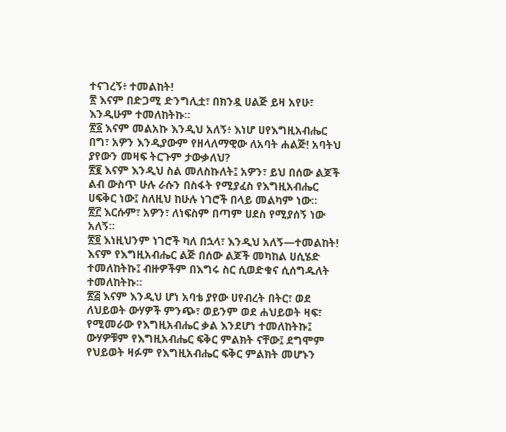ተናገረኝ፥ ተመልከት!
፳ እናም በድጋሚ ድንግሊቷ፣ በክንዷ ሀልጅ ይዛ አየሁ፣ እንዲሁም ተመለከትኩ።
፳፩ እናም መልአኩ እንዲህ አለኝ፥ እነሆ ሀየእግዚአብሔር በግ፣ አዎን እንዲያውም የዘላለማዊው ለአባት ሐልጅ! አባትህ ያየውን መዛፍ ትርጉም ታውቃለህ?
፳፪ እናም እንዲህ ስል መለስኩለት፤ አዎን፣ ይህ በሰው ልጆች ልብ ውስጥ ሁሉ ራሱን በስፋት የሚያፈስ የእግዚአብሔር ሀፍቅር ነው፤ ስለዚህ ከሁሉ ነገሮች በላይ መልካም ነው።
፳፫ እርሱም፣ አዎን፣ ለነፍስም በጣም ሀደስ የሚያሰኝ ነው አለኝ።
፳፬ እነዚህንም ነገሮች ካለ በኋላ፣ እንዲህ አለኝ—ተመልከት! እናም የእግዚአብሔር ልጅ በሰው ልጆች መካከል ሀሲሄድ ተመለከትኩ፤ ብዙዎችም በእግሩ ስር ሲወድቁና ሲሰግዱለት ተመለከትኩ።
፳፭ እናም እንዲህ ሆነ አባቴ ያየው ሀየብረት በትር፣ ወደ ለህይወት ውሃዎች ምንጭ፣ ወይንም ወደ ሐህይወት ዛፍ፣ የሚመራው የእግዚአብሔር ቃል እንደሆነ ተመለከትኩ፤ ውሃዎቹም የእግዚአብሔር ፍቅር ምልክት ናቸው፤ ደግሞም የህይወት ዛፉም የእግዚአብሔር ፍቅር ምልክት መሆኑን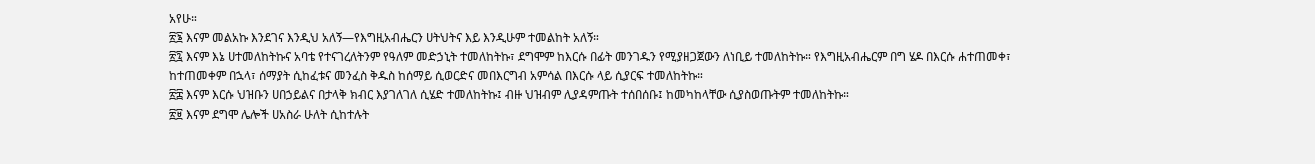አየሁ።
፳፮ እናም መልአኩ እንደገና እንዲህ አለኝ—የእግዚአብሔርን ሀትህትና እይ እንዲሁም ተመልከት አለኝ።
፳፯ እናም እኔ ሀተመለከትኩና አባቴ የተናገረለትንም የዓለም መድኃኒት ተመለከትኩ፣ ደግሞም ከእርሱ በፊት መንገዱን የሚያዘጋጀውን ለነቢይ ተመለከትኩ። የእግዚአብሔርም በግ ሄዶ በእርሱ ሐተጠመቀ፣ ከተጠመቀም በኋላ፣ ሰማያት ሲከፈቱና መንፈስ ቅዱስ ከሰማይ ሲወርድና መበእርግብ አምሳል በእርሱ ላይ ሲያርፍ ተመለከትኩ።
፳፰ እናም እርሱ ህዝቡን ሀበኃይልና በታላቅ ክብር እያገለገለ ሲሄድ ተመለከትኩ፤ ብዙ ህዝብም ሊያዳምጡት ተሰበሰቡ፤ ከመካከላቸው ሲያስወጡትም ተመለከትኩ።
፳፱ እናም ደግሞ ሌሎች ሀአስራ ሁለት ሲከተሉት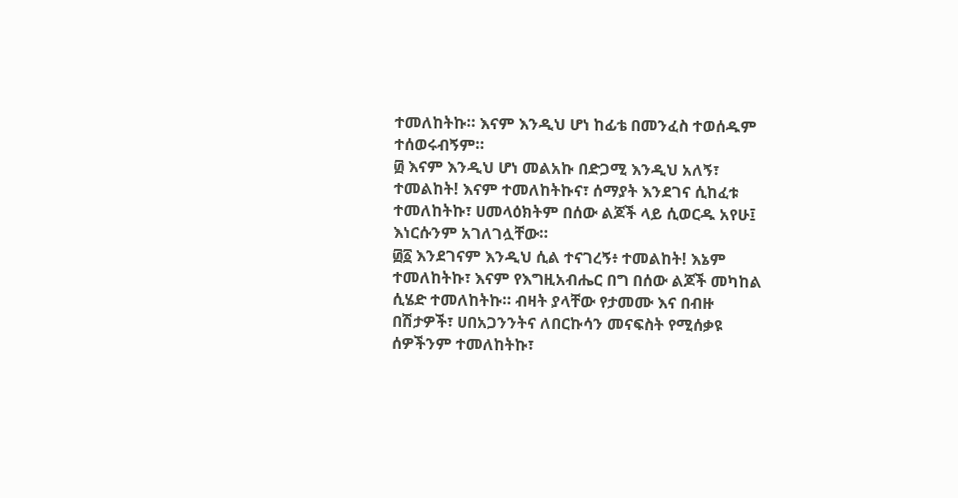ተመለከትኩ። እናም እንዲህ ሆነ ከፊቴ በመንፈስ ተወሰዱም ተሰወሩብኝም።
፴ እናም እንዲህ ሆነ መልአኩ በድጋሚ እንዲህ አለኝ፣ ተመልከት! እናም ተመለከትኩና፣ ሰማያት እንደገና ሲከፈቱ ተመለከትኩ፣ ሀመላዕክትም በሰው ልጆች ላይ ሲወርዱ አየሁ፤ እነርሱንም አገለገሏቸው።
፴፩ እንደገናም እንዲህ ሲል ተናገረኝ፥ ተመልከት! እኔም ተመለከትኩ፣ እናም የእግዚአብሔር በግ በሰው ልጆች መካከል ሲሄድ ተመለከትኩ። ብዛት ያላቸው የታመሙ እና በብዙ በሽታዎች፣ ሀበአጋንንትና ለበርኩሳን መናፍስት የሚሰቃዩ ሰዎችንም ተመለከትኩ፣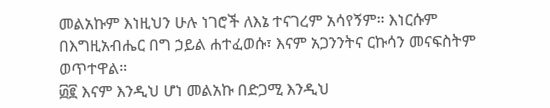መልአኩም እነዚህን ሁሉ ነገሮች ለእኔ ተናገረም አሳየኝም። እነርሱም በእግዚአብሔር በግ ኃይል ሐተፈወሱ፣ እናም አጋንንትና ርኩሳን መናፍስትም ወጥተዋል።
፴፪ እናም እንዲህ ሆነ መልአኩ በድጋሚ እንዲህ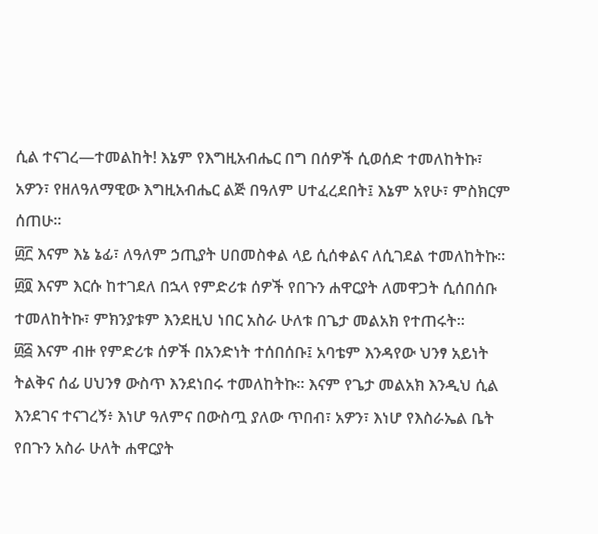ሲል ተናገረ—ተመልከት! እኔም የእግዚአብሔር በግ በሰዎች ሲወሰድ ተመለከትኩ፣ አዎን፣ የዘለዓለማዊው እግዚአብሔር ልጅ በዓለም ሀተፈረደበት፤ እኔም አየሁ፣ ምስክርም ሰጠሁ።
፴፫ እናም እኔ ኔፊ፣ ለዓለም ኃጢያት ሀበመስቀል ላይ ሲሰቀልና ለሲገደል ተመለከትኩ።
፴፬ እናም እርሱ ከተገደለ በኋላ የምድሪቱ ሰዎች የበጉን ሐዋርያት ለመዋጋት ሲሰበሰቡ ተመለከትኩ፣ ምክንያቱም እንደዚህ ነበር አስራ ሁለቱ በጌታ መልአክ የተጠሩት።
፴፭ እናም ብዙ የምድሪቱ ሰዎች በአንድነት ተሰበሰቡ፤ አባቴም እንዳየው ህንፃ አይነት ትልቅና ሰፊ ሀህንፃ ውስጥ እንደነበሩ ተመለከትኩ። እናም የጌታ መልአክ እንዲህ ሲል እንደገና ተናገረኝ፥ እነሆ ዓለምና በውስጧ ያለው ጥበብ፣ አዎን፣ እነሆ የእስራኤል ቤት የበጉን አስራ ሁለት ሐዋርያት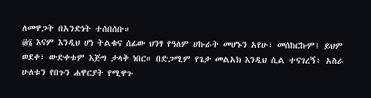ለመዋጋት በአንድነት ተሰበሰቡ።
፴፮ እናም እንዲህ ሆነ ትልቁና ሰፊው ህንፃ የዓለም ሀኩራት መሆኑን አየሁ፣ መሰከርኩም፤ ይህም ወደቀ፣ ውድቀቱም እጅግ ታላቅ ነበር። በድጋሚም የጌታ መልአክ እንዲህ ሲል ተናገረኝ፥ አስራ ሁለቱን የበጉን ሐዋርያት የሚዋጉ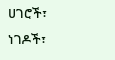ሀገሮች፣ ነገዶች፣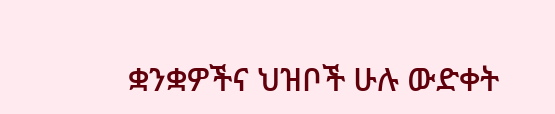ቋንቋዎችና ህዝቦች ሁሉ ውድቀት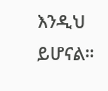እንዲህ ይሆናል።